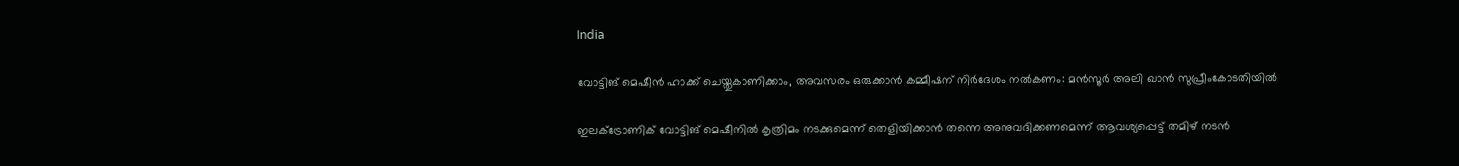India

വോട്ടിങ് മെഷീന്‍ ഹാക്ക് ചെയ്തുകാണിക്കാം, അവസരം ഒരുക്കാന്‍ കമ്മീഷന് നിര്‍ദേശം നല്‍കണം: മന്‍സൂര്‍ അലി ഖാന്‍ സുപ്രീംകോടതിയില്‍

ഇലക്ട്രോണിക് വോട്ടിങ് മെഷീനില്‍ കൃത്രിമം നടക്കുമെന്ന് തെളിയിക്കാന്‍ തന്നെ അനുവദിക്കണമെന്ന് ആവശ്യപ്പെട്ട് തമിഴ് നടന്‍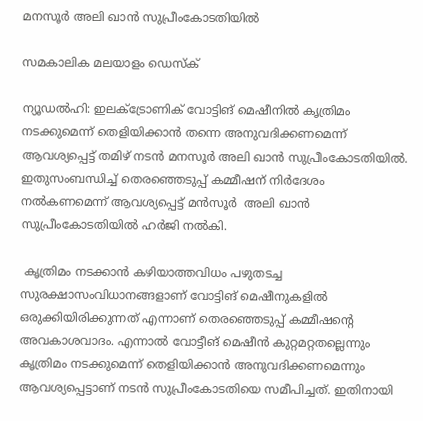മനസൂര്‍ അലി ഖാന്‍ സുപ്രീംകോടതിയില്‍

സമകാലിക മലയാളം ഡെസ്ക്

ന്യൂഡല്‍ഹി: ഇലക്ട്രോണിക് വോട്ടിങ് മെഷീനില്‍ കൃത്രിമം നടക്കുമെന്ന് തെളിയിക്കാന്‍ തന്നെ അനുവദിക്കണമെന്ന് ആവശ്യപ്പെട്ട് തമിഴ് നടന്‍ മനസൂര്‍ അലി ഖാന്‍ സുപ്രീംകോടതിയില്‍. ഇതുസംബന്ധിച്ച് തെരഞ്ഞെടുപ്പ് കമ്മീഷന് നിര്‍ദേശം നല്‍കണമെന്ന് ആവശ്യപ്പെട്ട് മന്‍സൂര്‍  അലി ഖാന്‍ സുപ്രീംകോടതിയില്‍ ഹര്‍ജി നല്‍കി.

 കൃത്രിമം നടക്കാന്‍ കഴിയാത്തവിധം പഴുതടച്ച സുരക്ഷാസംവിധാനങ്ങളാണ് വോട്ടിങ് മെഷീനുകളില്‍ ഒരുക്കിയിരിക്കുന്നത് എന്നാണ് തെരഞ്ഞെടുപ്പ് കമ്മീഷന്റെ അവകാശവാദം. എന്നാല്‍ വോട്ടീങ് മെഷീന്‍ കുറ്റമറ്റതല്ലെന്നും കൃത്രിമം നടക്കുമെന്ന് തെളിയിക്കാന്‍ അനുവദിക്കണമെന്നും ആവശ്യപ്പെട്ടാണ് നടന്‍ സുപ്രീംകോടതിയെ സമീപിച്ചത്. ഇതിനായി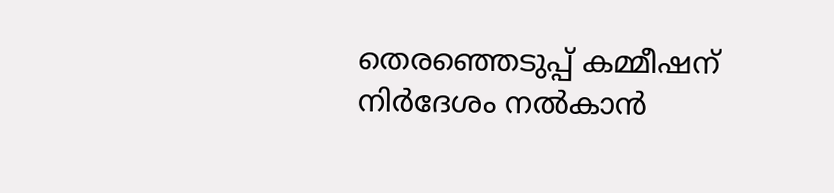തെരഞ്ഞെടുപ്പ് കമ്മീഷന് നിര്‍ദേശം നല്‍കാന്‍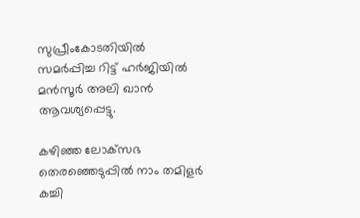സുപ്രീംകോടതിയില്‍ സമര്‍പ്പിച്ച റിട്ട് ഹര്‍ജിയില്‍ മന്‍സൂര്‍ അലി ഖാന്‍ ആവശ്യപ്പെട്ടു.

കഴിഞ്ഞ ലോക്‌സഭ തെരഞ്ഞെടുപ്പില്‍ നാം തമിളര്‍ കച്ചി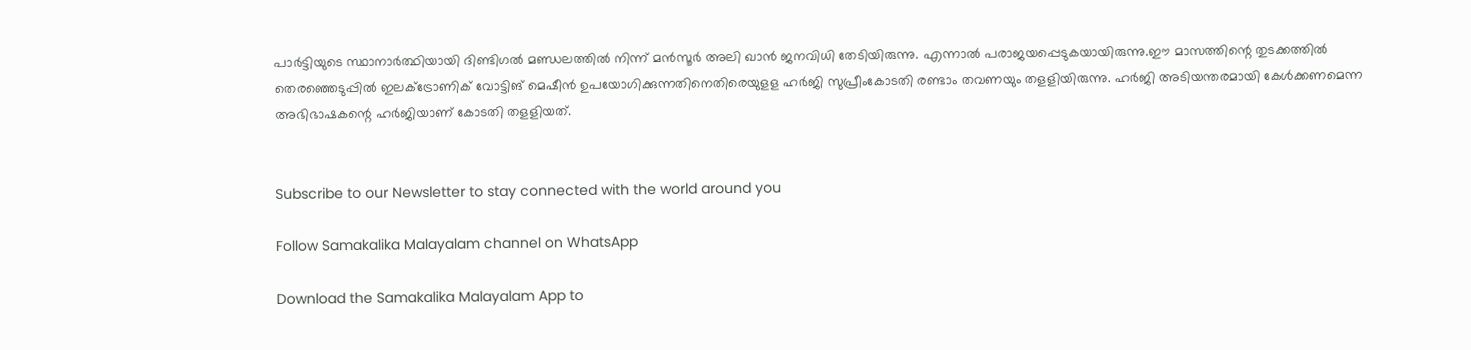പാര്‍ട്ടിയുടെ സ്ഥാനാര്‍ത്ഥിയായി ദിണ്ടിഗല്‍ മണ്ഡലത്തില്‍ നിന്ന് മന്‍സൂര്‍ അലി ഖാന്‍ ജനവിധി തേടിയിരുന്നു. എന്നാല്‍ പരാജയപ്പെടുകയായിരുന്നു.ഈ മാസത്തിന്റെ തുടക്കത്തില്‍ തെരഞ്ഞെടുപ്പില്‍ ഇലക്ട്രോണിക് വോട്ടിങ് മെഷീന്‍ ഉപയോഗിക്കുന്നതിനെതിരെയുളള ഹര്‍ജി സുപ്രീംകോടതി രണ്ടാം തവണയും തളളിയിരുന്നു. ഹര്‍ജി അടിയന്തരമായി കേള്‍ക്കണമെന്ന അഭിഭാഷകന്റെ ഹര്‍ജിയാണ് കോടതി തളളിയത്.


Subscribe to our Newsletter to stay connected with the world around you

Follow Samakalika Malayalam channel on WhatsApp

Download the Samakalika Malayalam App to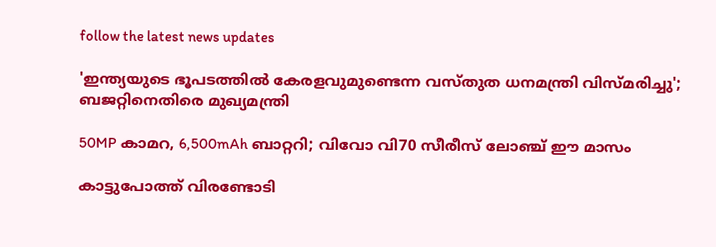follow the latest news updates

'ഇന്ത്യയുടെ ഭൂപടത്തില്‍ കേരളവുമുണ്ടെന്ന വസ്തുത ധനമന്ത്രി വിസ്മരിച്ചു'; ബജറ്റിനെതിരെ മുഖ്യമന്ത്രി

50MP കാമറ, 6,500mAh ബാറ്ററി; വിവോ വി70 സീരീസ് ലോഞ്ച് ഈ മാസം

കാട്ടുപോത്ത് വിരണ്ടോടി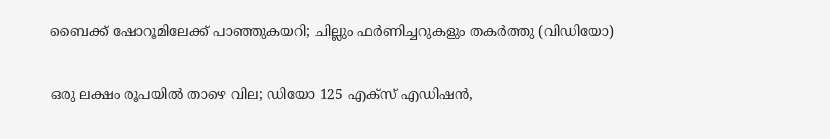ബൈക്ക് ഷോറൂമിലേക്ക് പാഞ്ഞുകയറി; ചില്ലും ഫർണിച്ചറുകളും തകർത്തു (വിഡിയോ)

ഒരു ലക്ഷം രൂപയില്‍ താഴെ വില; ഡിയോ 125 എക്‌സ് എഡിഷന്‍,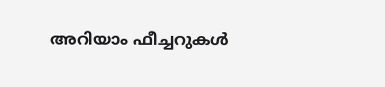അറിയാം ഫീച്ചറുകള്‍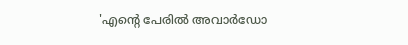'എന്റെ പേരില്‍ അവാര്‍ഡോ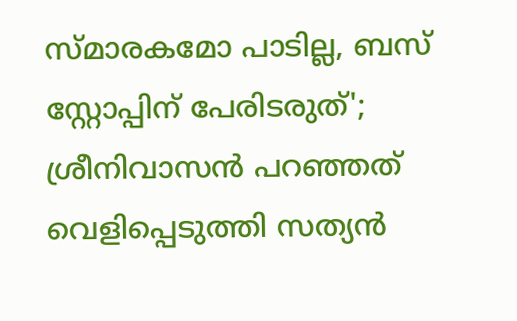സ്മാരകമോ പാടില്ല, ബസ് സ്റ്റോപ്പിന് പേരിടരുത്'; ശ്രീനിവാസന്‍ പറഞ്ഞത് വെളിപ്പെടുത്തി സത്യന്‍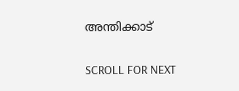അന്തിക്കാട്

SCROLL FOR NEXT